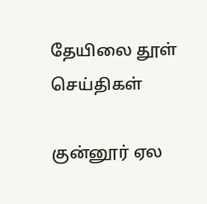தேயிலை தூள்
செய்திகள்

குன்னூர் ஏல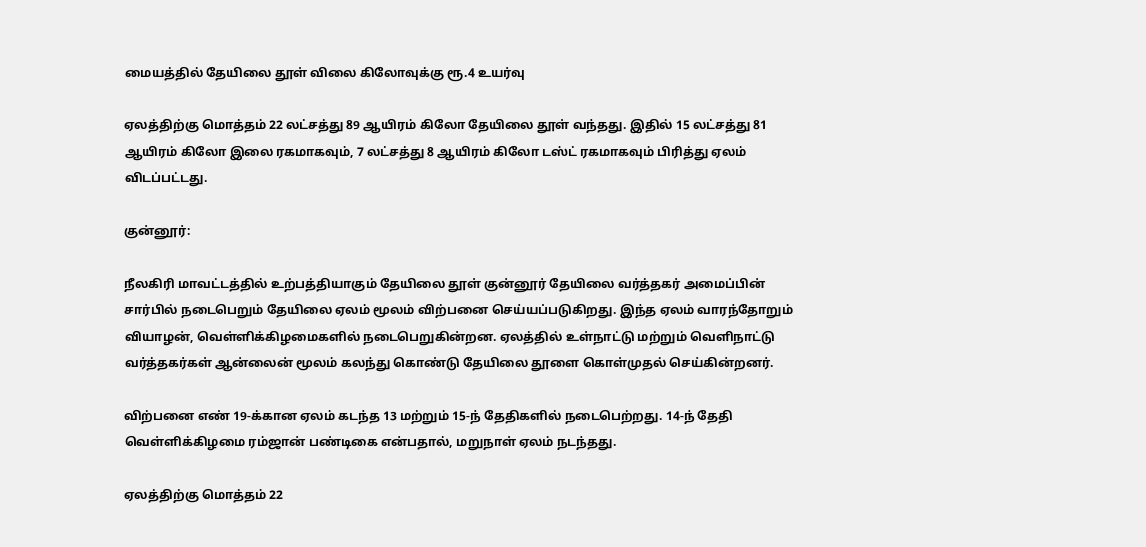மையத்தில் தேயிலை தூள் விலை கிலோவுக்கு ரூ.4 உயர்வு

ஏலத்திற்கு மொத்தம் 22 லட்சத்து 89 ஆயிரம் கிலோ தேயிலை தூள் வந்தது. இதில் 15 லட்சத்து 81 ஆயிரம் கிலோ இலை ரகமாகவும், 7 லட்சத்து 8 ஆயிரம் கிலோ டஸ்ட் ரகமாகவும் பிரித்து ஏலம் விடப்பட்டது.

குன்னூர்:

நீலகிரி மாவட்டத்தில் உற்பத்தியாகும் தேயிலை தூள் குன்னூர் தேயிலை வர்த்தகர் அமைப்பின் சார்பில் நடைபெறும் தேயிலை ஏலம் மூலம் விற்பனை செய்யப்படுகிறது. இந்த ஏலம் வாரந்தோறும் வியாழன், வெள்ளிக்கிழமைகளில் நடைபெறுகின்றன. ஏலத்தில் உள்நாட்டு மற்றும் வெளிநாட்டு வர்த்தகர்கள் ஆன்லைன் மூலம் கலந்து கொண்டு தேயிலை தூளை கொள்முதல் செய்கின்றனர்.

விற்பனை எண் 19-க்கான ஏலம் கடந்த 13 மற்றும் 15-ந் தேதிகளில் நடைபெற்றது. 14-ந் தேதி வெள்ளிக்கிழமை ரம்ஜான் பண்டிகை என்பதால், மறுநாள் ஏலம் நடந்தது.

ஏலத்திற்கு மொத்தம் 22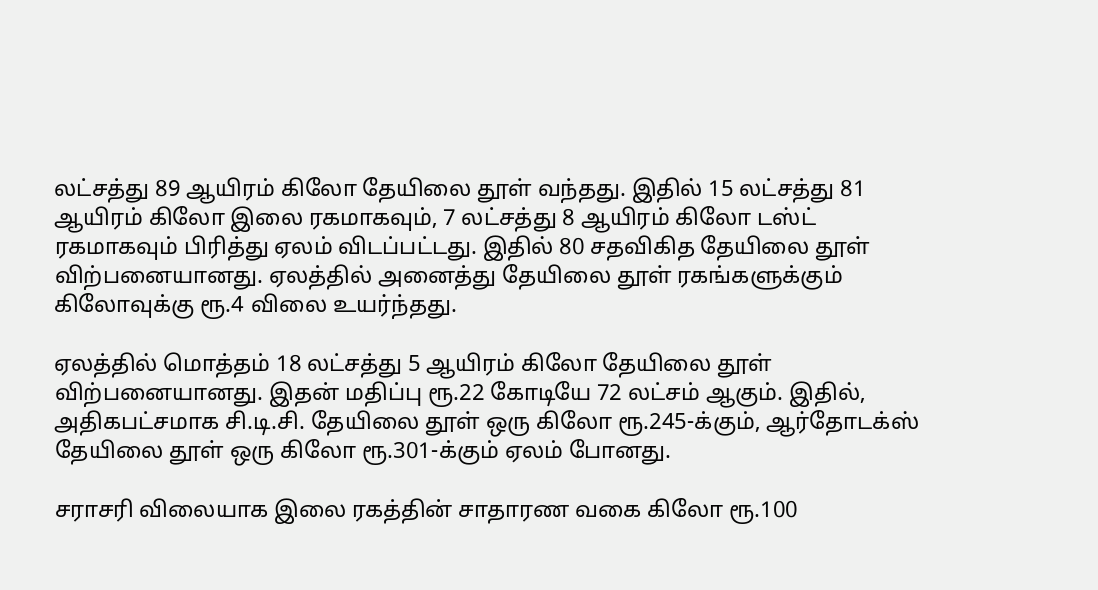லட்சத்து 89 ஆயிரம் கிலோ தேயிலை தூள் வந்தது. இதில் 15 லட்சத்து 81 ஆயிரம் கிலோ இலை ரகமாகவும், 7 லட்சத்து 8 ஆயிரம் கிலோ டஸ்ட் ரகமாகவும் பிரித்து ஏலம் விடப்பட்டது. இதில் 80 சதவிகித தேயிலை தூள் விற்பனையானது. ஏலத்தில் அனைத்து தேயிலை தூள் ரகங்களுக்கும் கிலோவுக்கு ரூ.4 விலை உயர்ந்தது.

ஏலத்தில் மொத்தம் 18 லட்சத்து 5 ஆயிரம் கிலோ தேயிலை தூள் விற்பனையானது. இதன் மதிப்பு ரூ.22 கோடியே 72 லட்சம் ஆகும். இதில், அதிகபட்சமாக சி.டி.சி. தேயிலை தூள் ஒரு கிலோ ரூ.245-க்கும், ஆர்தோடக்ஸ் தேயிலை தூள் ஒரு கிலோ ரூ.301-க்கும் ஏலம் போனது.

சராசரி விலையாக இலை ரகத்தின் சாதாரண வகை கிலோ ரூ.100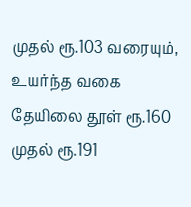முதல் ரூ.103 வரையும், உயர்ந்த வகை தேயிலை தூள் ரூ.160 முதல் ரூ.191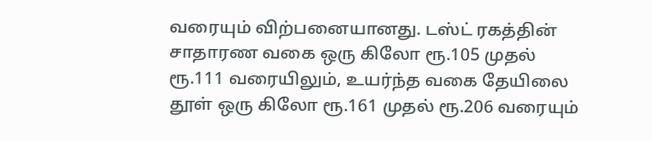வரையும் விற்பனையானது. டஸ்ட் ரகத்தின் சாதாரண வகை ஒரு கிலோ ரூ.105 முதல் ரூ.111 வரையிலும், உயர்ந்த வகை தேயிலை தூள் ஒரு கிலோ ரூ.161 முதல் ரூ.206 வரையும்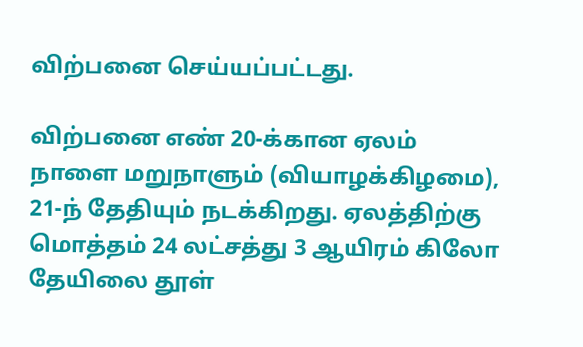விற்பனை செய்யப்பட்டது.

விற்பனை எண் 20-க்கான ஏலம் நாளை மறுநாளும் (வியாழக்கிழமை), 21-ந் தேதியும் நடக்கிறது. ஏலத்திற்கு மொத்தம் 24 லட்சத்து 3 ஆயிரம் கிலோ தேயிலை தூள்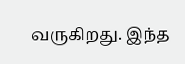வருகிறது. இந்த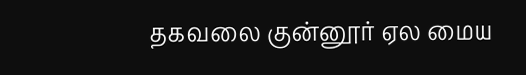தகவலை குன்னூர் ஏல மைய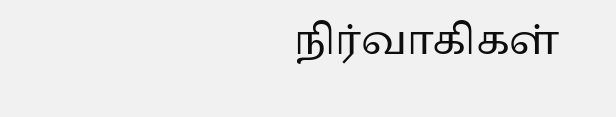நிர்வாகிகள்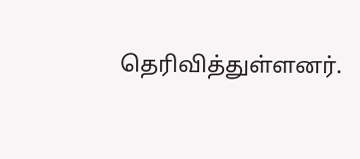தெரிவித்துள்ளனர்.